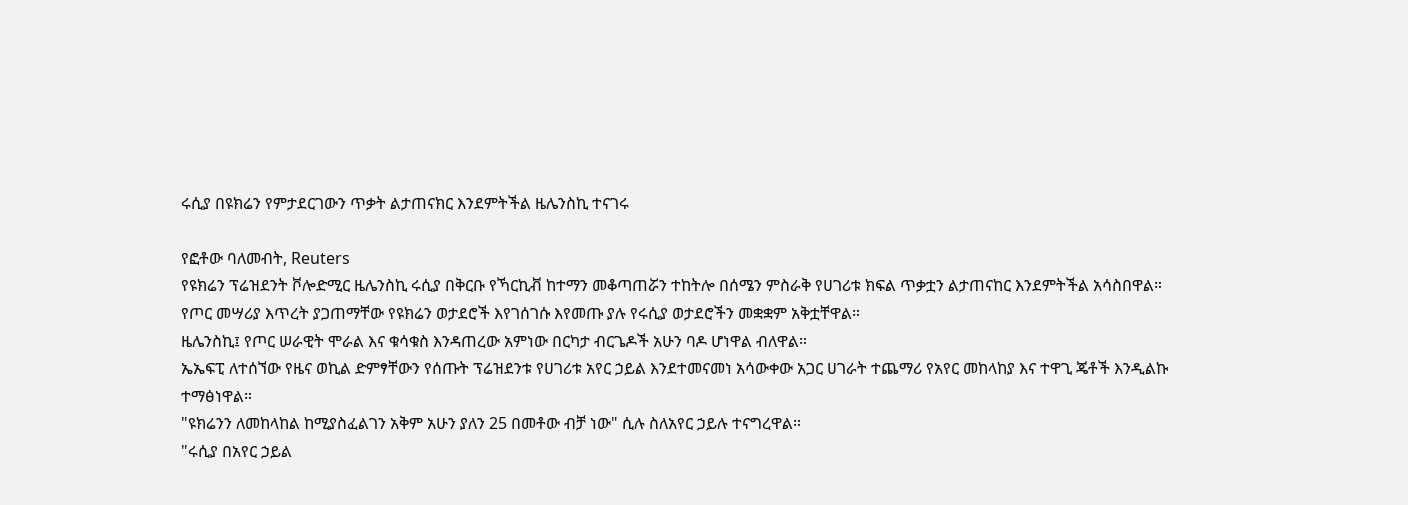ሩሲያ በዩክሬን የምታደርገውን ጥቃት ልታጠናክር እንደምትችል ዜሌንስኪ ተናገሩ

የፎቶው ባለመብት, Reuters
የዩክሬን ፕሬዝደንት ቮሎድሚር ዜሌንስኪ ሩሲያ በቅርቡ የኻርኪቭ ከተማን መቆጣጠሯን ተከትሎ በሰሜን ምስራቅ የሀገሪቱ ክፍል ጥቃቷን ልታጠናከር እንደምትችል አሳስበዋል።
የጦር መሣሪያ እጥረት ያጋጠማቸው የዩክሬን ወታደሮች እየገሰገሱ እየመጡ ያሉ የሩሲያ ወታደሮችን መቋቋም አቅቷቸዋል።
ዜሌንስኪ፤ የጦር ሠራዊት ሞራል እና ቁሳቁስ እንዳጠረው አምነው በርካታ ብርጌዶች አሁን ባዶ ሆነዋል ብለዋል።
ኤኤፍፒ ለተሰኘው የዜና ወኪል ድምፃቸውን የሰጡት ፕሬዝደንቱ የሀገሪቱ አየር ኃይል እንደተመናመነ አሳውቀው አጋር ሀገራት ተጨማሪ የአየር መከላከያ እና ተዋጊ ጄቶች እንዲልኩ ተማፅነዋል።
"ዩክሬንን ለመከላከል ከሚያስፈልገን አቅም አሁን ያለን 25 በመቶው ብቻ ነው" ሲሉ ስለአየር ኃይሉ ተናግረዋል።
"ሩሲያ በአየር ኃይል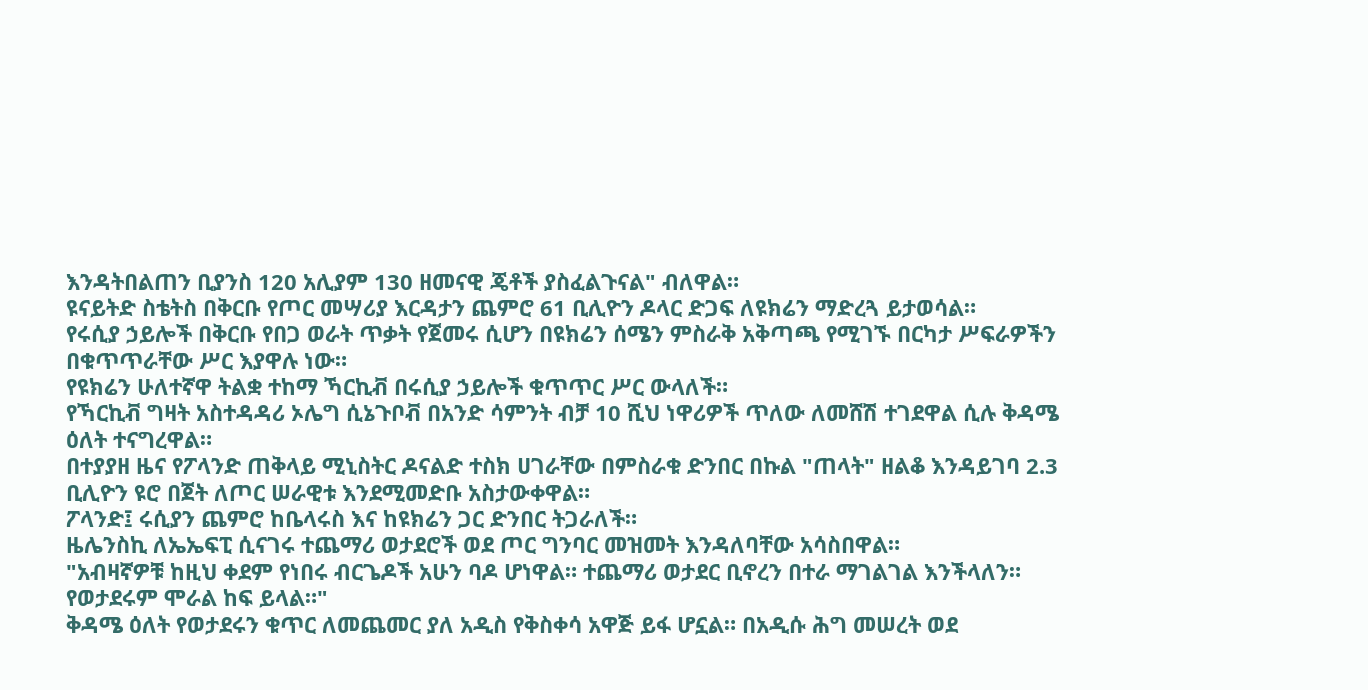እንዳትበልጠን ቢያንስ 120 አሊያም 130 ዘመናዊ ጄቶች ያስፈልጉናል" ብለዋል።
ዩናይትድ ስቴትስ በቅርቡ የጦር መሣሪያ እርዳታን ጨምሮ 61 ቢሊዮን ዶላር ድጋፍ ለዩክሬን ማድረጓ ይታወሳል።
የሩሲያ ኃይሎች በቅርቡ የበጋ ወራት ጥቃት የጀመሩ ሲሆን በዩክሬን ሰሜን ምስራቅ አቅጣጫ የሚገኙ በርካታ ሥፍራዎችን በቁጥጥራቸው ሥር እያዋሉ ነው።
የዩክሬን ሁለተኛዋ ትልቋ ተከማ ኻርኪቭ በሩሲያ ኃይሎች ቁጥጥር ሥር ውላለች።
የኻርኪቭ ግዛት አስተዳዳሪ ኦሌግ ሲኔጉቦቭ በአንድ ሳምንት ብቻ 10 ሺህ ነዋሪዎች ጥለው ለመሸሽ ተገደዋል ሲሉ ቅዳሜ ዕለት ተናግረዋል።
በተያያዘ ዜና የፖላንድ ጠቅላይ ሚኒስትር ዶናልድ ተስክ ሀገራቸው በምስራቁ ድንበር በኩል "ጠላት" ዘልቆ እንዳይገባ 2.3 ቢሊዮን ዩሮ በጀት ለጦር ሠራዊቱ እንደሚመድቡ አስታውቀዋል።
ፖላንድ፤ ሩሲያን ጨምሮ ከቤላሩስ እና ከዩክሬን ጋር ድንበር ትጋራለች።
ዜሌንስኪ ለኤኤፍፒ ሲናገሩ ተጨማሪ ወታደሮች ወደ ጦር ግንባር መዝመት እንዳለባቸው አሳስበዋል።
"አብዛኛዎቹ ከዚህ ቀደም የነበሩ ብርጌዶች አሁን ባዶ ሆነዋል። ተጨማሪ ወታደር ቢኖረን በተራ ማገልገል እንችላለን። የወታደሩም ሞራል ከፍ ይላል።"
ቅዳሜ ዕለት የወታደሩን ቁጥር ለመጨመር ያለ አዲስ የቅስቀሳ አዋጅ ይፋ ሆኗል። በአዲሱ ሕግ መሠረት ወደ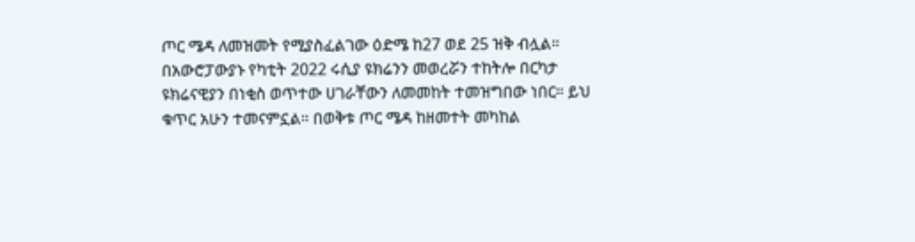ጦር ሜዳ ለመዝመት የሚያስፈልገው ዕድሜ ከ27 ወደ 25 ዝቅ ብሏል።
በአውሮፓውያኑ የካቲት 2022 ሩሲያ ዩክሬንን መወረሯን ተከትሎ በርካታ ዩክሬናዊያን በነቂስ ወጥተው ሀገራቸውን ለመመከት ተመዝግበው ነበር። ይህ ቁጥር አሁን ተመናምኗል። በወቅቱ ጦር ሜዳ ከዘመተት መካከል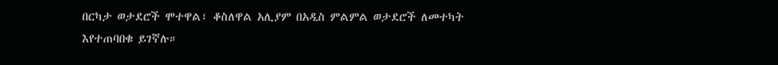በርካታ ወታደሮች ሞተዋል፣ ቆስለዋል አሊያም በአዲስ ምልምል ወታደሮች ለመተካት እየተጠባበቁ ይገኛሉ።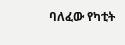ባለፈው የካቲት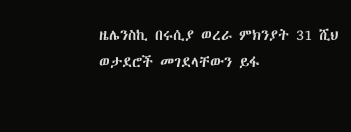ዜሌንስኪ በሩሲያ ወረራ ምክንያት 31 ሺህ ወታደሮች መገደላቸውን ይፋ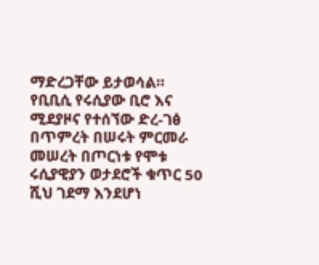ማድረጋቸው ይታወሳል።
የቢቢሲ የሩሲያው ቢሮ እና ሚደያዞና የተሰኘው ድረ-ገፅ በጥምረት በሠሩት ምርመራ መሠረት በጦርነቱ የሞቱ ሩሲያዊያን ወታደሮች ቁጥር 50 ሺህ ገደማ እንደሆነ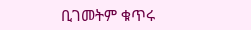ቢገመትም ቁጥሩ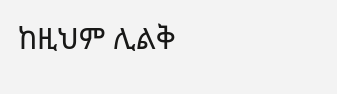ከዚህም ሊልቅ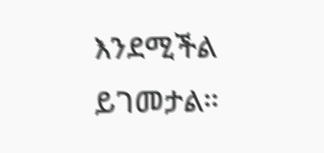እንደሚችል ይገመታል።